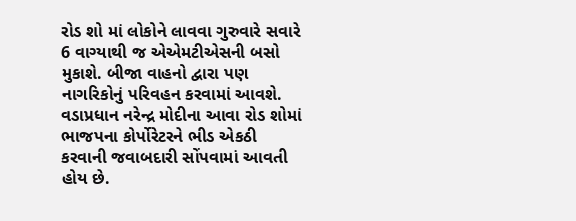રોડ શો માં લોકોને લાવવા ગુરુવારે સવારે 6 વાગ્યાથી જ એએમટીએસની બસો મુકાશે. બીજા વાહનો દ્વારા પણ નાગરિકોનું પરિવહન કરવામાં આવશે. વડાપ્રધાન નરેન્દ્ર મોદીના આવા રોડ શોમાં ભાજપના કોર્પોરેટરને ભીડ એકઠી કરવાની જવાબદારી સોંપવામાં આવતી હોય છે.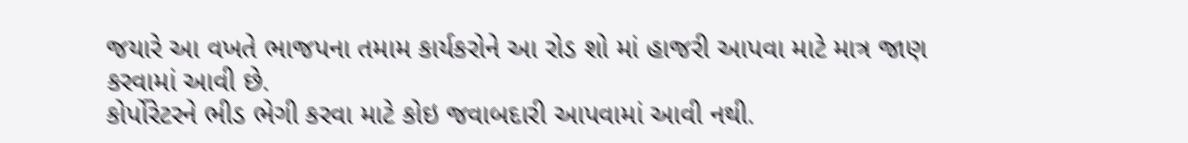જયારે આ વખતે ભાજપના તમામ કાર્યકરોને આ રોડ શો માં હાજરી આપવા માટે માત્ર જાણ કરવામાં આવી છે.
કોર્પોરેટરને ભીડ ભેગી કરવા માટે કોઇ જવાબદારી આપવામાં આવી નથી.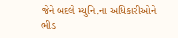જેને બદલે મ્યુનિ.ના અધિકારીઓને ભીડ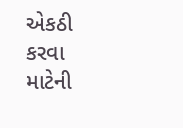એકઠી કરવા માટેની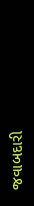જવાબદારી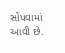સોંપવામાં આવી છે.